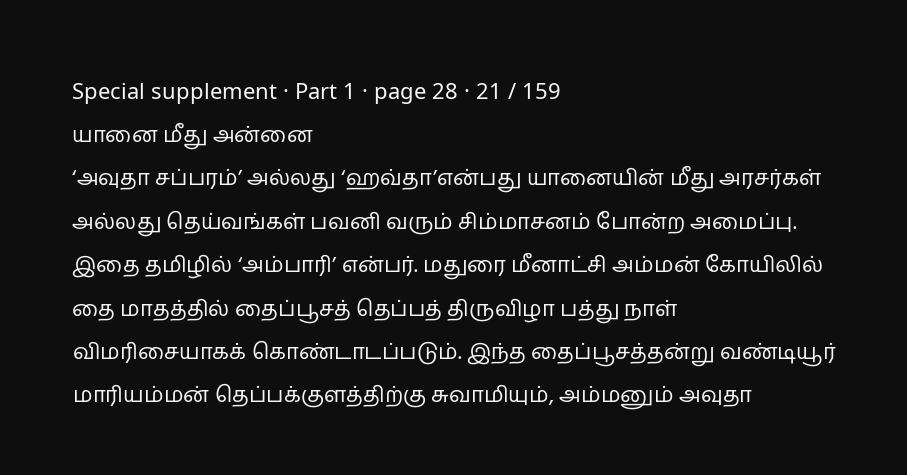Special supplement · Part 1 · page 28 · 21 / 159
யானை மீது அன்னை
‘அவுதா சப்பரம்’ அல்லது ‘ஹவ்தா’என்பது யானையின் மீது அரசர்கள் அல்லது தெய்வங்கள் பவனி வரும் சிம்மாசனம் போன்ற அமைப்பு. இதை தமிழில் ‘அம்பாரி’ என்பர். மதுரை மீனாட்சி அம்மன் கோயிலில் தை மாதத்தில் தைப்பூசத் தெப்பத் திருவிழா பத்து நாள் விமரிசையாகக் கொண்டாடப்படும். இந்த தைப்பூசத்தன்று வண்டியூர் மாரியம்மன் தெப்பக்குளத்திற்கு சுவாமியும், அம்மனும் அவுதா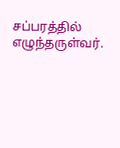சப்பரத்தில் எழுந்தருள்வர்.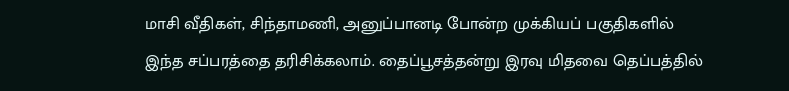மாசி வீதிகள், சிந்தாமணி, அனுப்பானடி போன்ற முக்கியப் பகுதிகளில் இந்த சப்பரத்தை தரிசிக்கலாம். தைப்பூசத்தன்று இரவு மிதவை தெப்பத்தில்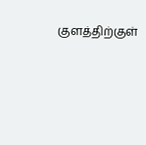குளத்திற்குள்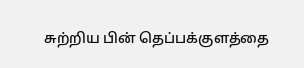சுற்றிய பின் தெப்பக்குளத்தை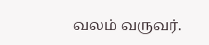வலம் வருவர்.